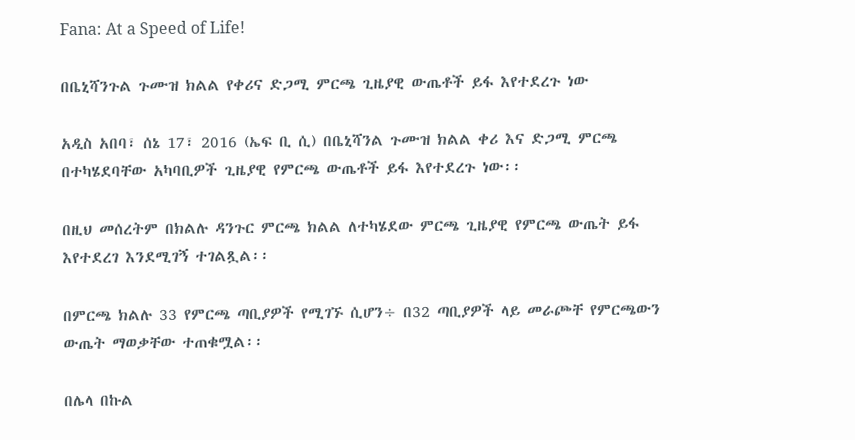Fana: At a Speed of Life!

በቤኒሻንጉል ጉሙዝ ክልል የቀሪና ድጋሚ ምርጫ ጊዜያዊ ውጤቶች ይፋ እየተደረጉ ነው

አዲስ አበባ፣ ሰኔ 17፣ 2016 (ኤፍ ቢ ሲ) በቤኒሻንል ጉሙዝ ክልል ቀሪ እና ድጋሚ ምርጫ በተካሄደባቸው አካባቢዎች ጊዜያዊ የምርጫ ውጤቶች ይፋ እየተደረጉ ነው፡፡

በዚህ መሰረትም በክልሉ ዳንጉር ምርጫ ክልል ለተካሄደው ምርጫ ጊዜያዊ የምርጫ ውጤት ይፋ እየተደረገ እንደሚገኝ ተገልጿል፡፡

በምርጫ ክልሉ 33 የምርጫ ጣቢያዎች የሚገኙ ሲሆን÷ በ32 ጣቢያዎች ላይ መራጮቸ የምርጫውን ውጤት ማወቃቸው ተጠቁሟል፡፡

በሌላ በኩል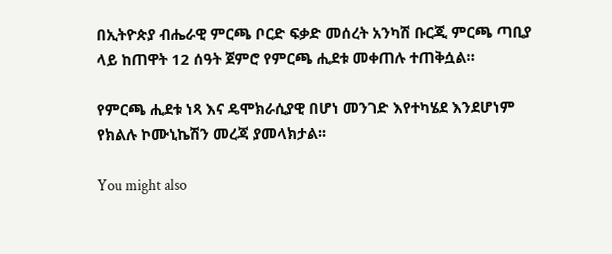በኢትዮጵያ ብሔራዊ ምርጫ ቦርድ ፍቃድ መሰረት አንካሽ ቡርጂ ምርጫ ጣቢያ ላይ ከጠዋት 12 ሰዓት ጀምሮ የምርጫ ሒደቱ መቀጠሉ ተጠቅሷል።

የምርጫ ሒደቱ ነጻ እና ዴሞክራሲያዊ በሆነ መንገድ እየተካሄደ እንደሆነም የክልሉ ኮሙኒኬሽን መረጃ ያመላክታል፡፡

You might also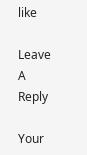like

Leave A Reply

Your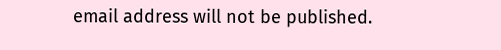email address will not be published.